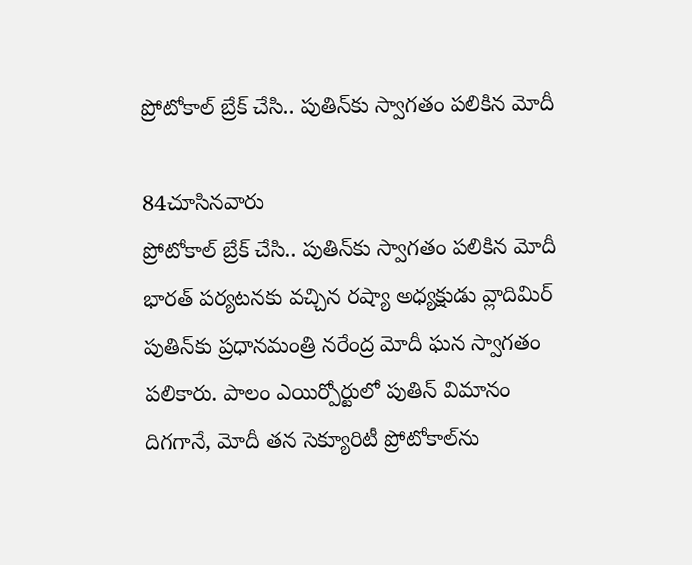ప్రోటోకాల్ బ్రేక్ చేసి.. పుతిన్‌కు స్వాగతం పలికిన మోదీ

84చూసినవారు
ప్రోటోకాల్ బ్రేక్ చేసి.. పుతిన్‌కు స్వాగతం పలికిన మోదీ
భారత్ పర్యటనకు వచ్చిన రష్యా అధ్యక్షుడు వ్లాదిమిర్ పుతిన్‌కు ప్రధానమంత్రి నరేంద్ర మోదీ ఘన స్వాగతం పలికారు. పాలం ఎయిర్పోర్టులో పుతిన్ విమానం దిగగానే, మోదీ తన సెక్యూరిటీ ప్రోటోకాల్‌ను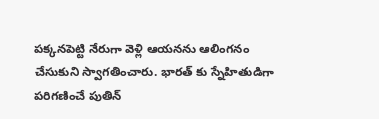పక్కనపెట్టి నేరుగా వెళ్లి ఆయనను ఆలింగనం చేసుకుని స్వాగతించారు. భారత్ కు స్నేహితుడిగా పరిగణించే పుతిన్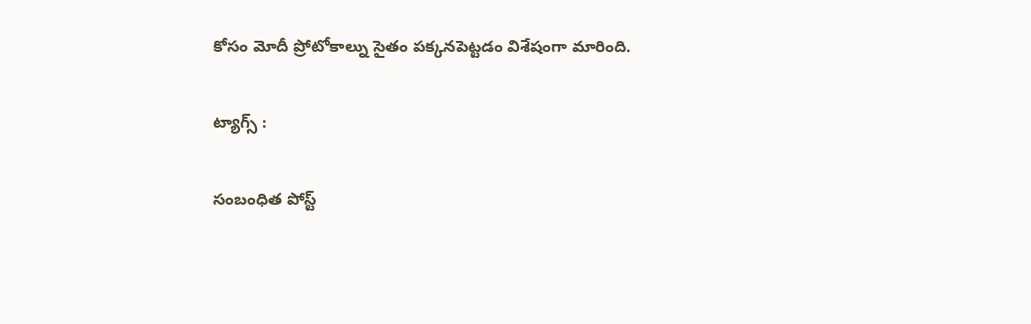కోసం మోదీ ప్రోటోకాల్ను సైతం పక్కనపెట్టడం విశేషంగా మారింది.

ట్యాగ్స్ :

సంబంధిత పోస్ట్